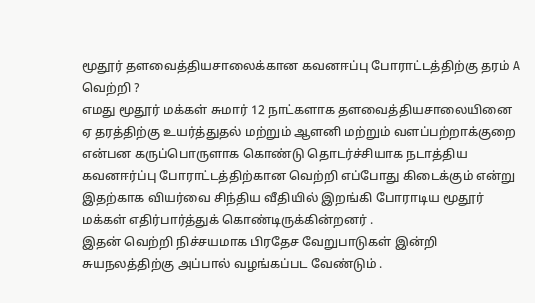மூதூர் தளவைத்தியசாலைக்கான கவனஈப்பு போராட்டத்திற்கு தரம் A வெற்றி ?
எமது மூதூர் மக்கள் சுமார் 12 நாட்களாக தளவைத்தியசாலையினை ஏ தரத்திற்கு உயர்த்துதல் மற்றும் ஆளனி மற்றும் வளப்பற்றாக்குறை என்பன கருப்பொருளாக கொண்டு தொடர்ச்சியாக நடாத்திய கவனஈர்ப்பு போராட்டத்திற்கான வெற்றி எப்போது கிடைக்கும் என்று இதற்காக வியர்வை சிந்திய வீதியில் இறங்கி போராடிய மூதூர் மக்கள் எதிர்பார்த்துக் கொண்டிருக்கின்றனர் .
இதன் வெற்றி நிச்சயமாக பிரதேச வேறுபாடுகள் இன்றி சுயநலத்திற்கு அப்பால் வழங்கப்பட வேண்டும் .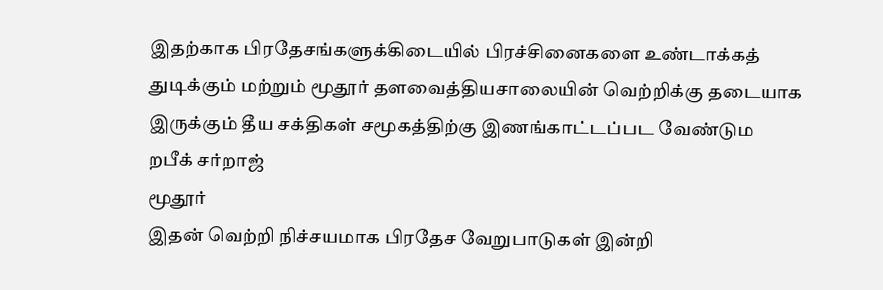இதற்காக பிரதேசங்களுக்கிடையில் பிரச்சினைகளை உண்டாக்கத் துடிக்கும் மற்றும் மூதூர் தளவைத்தியசாலையின் வெற்றிக்கு தடையாக இருக்கும் தீய சக்திகள் சமூகத்திற்கு இணங்காட்டப்பட வேண்டும
றபீக் சர்றாஜ்
மூதூர்
இதன் வெற்றி நிச்சயமாக பிரதேச வேறுபாடுகள் இன்றி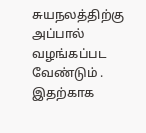சுயநலத்திற்கு அப்பால் வழங்கப்பட வேண்டும் .
இதற்காக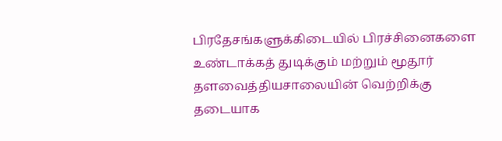பிரதேசங்களுக்கிடையில் பிரச்சினைகளை உண்டாக்கத் துடிக்கும் மற்றும் மூதூர் தளவைத்தியசாலையின் வெற்றிக்கு தடையாக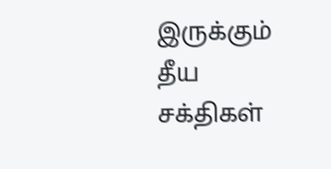இருக்கும் தீய சக்திகள்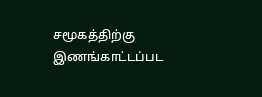சமூகத்திற்கு இணங்காட்டப்பட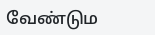வேண்டும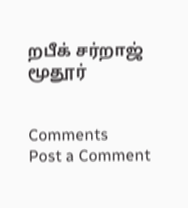றபீக் சர்றாஜ்
மூதூர்


Comments
Post a Comment